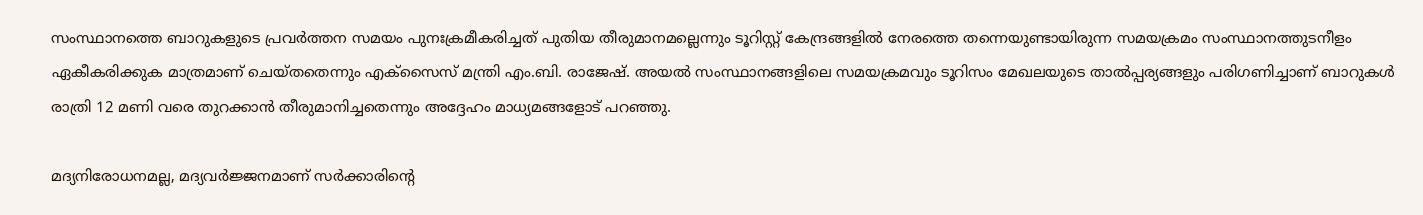സംസ്ഥാനത്തെ ബാറുകളുടെ പ്രവർത്തന സമയം പുനഃക്രമീകരിച്ചത് പുതിയ തീരുമാനമല്ലെന്നും ടൂറിസ്റ്റ് കേന്ദ്രങ്ങളിൽ നേരത്തെ തന്നെയുണ്ടായിരുന്ന സമയക്രമം സംസ്ഥാനത്തുടനീളം ഏകീകരിക്കുക മാത്രമാണ് ചെയ്തതെന്നും എക്സൈസ് മന്ത്രി എം.ബി. രാജേഷ്. അയൽ സംസ്ഥാനങ്ങളിലെ സമയക്രമവും ടൂറിസം മേഖലയുടെ താൽപ്പര്യങ്ങളും പരിഗണിച്ചാണ് ബാറുകൾ രാത്രി 12 മണി വരെ തുറക്കാൻ തീരുമാനിച്ചതെന്നും അദ്ദേഹം മാധ്യമങ്ങളോട് പറഞ്ഞു.

മദ്യനിരോധനമല്ല, മദ്യവർജ്ജനമാണ് സർക്കാരിന്റെ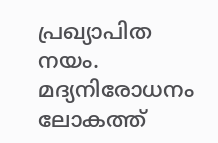പ്രഖ്യാപിത നയം. മദ്യനിരോധനം ലോകത്ത്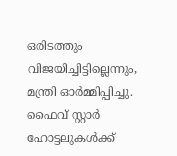ഒരിടത്തും വിജയിച്ചിട്ടില്ലെന്നും, മന്ത്രി ഓർമ്മിപ്പിച്ചു. ഫൈവ് സ്റ്റാർ ഹോട്ടലുകൾക്ക്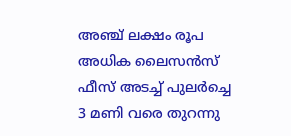അഞ്ച് ലക്ഷം രൂപ അധിക ലൈസൻസ് ഫീസ് അടച്ച് പുലർച്ചെ 3 മണി വരെ തുറന്നു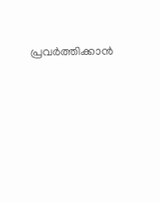പ്രവർത്തിക്കാൻ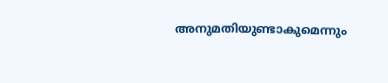അനുമതിയുണ്ടാകുമെന്നും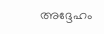അദ്ദേഹം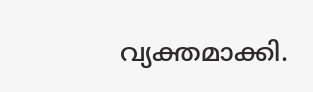വ്യക്തമാക്കി.